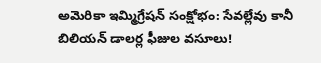అమెరికా ఇమ్మిగ్రేషన్ సంక్షోభం: సేవల్లేవు కానీ బిలియన్ డాలర్ల ఫీజుల వసూలు!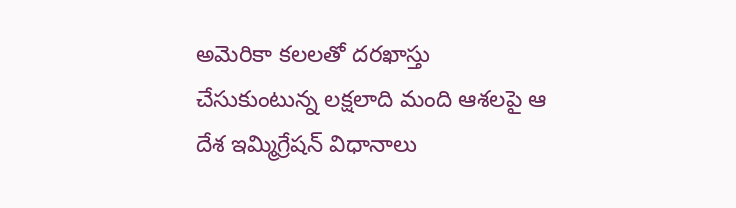అమెరికా కలలతో దరఖాస్తు చేసుకుంటున్న లక్షలాది మంది ఆశలపై ఆ దేశ ఇమ్మిగ్రేషన్ విధానాలు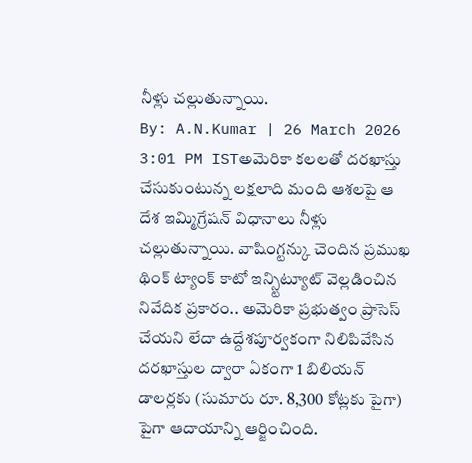నీళ్లు చల్లుతున్నాయి.
By: A.N.Kumar | 26 March 2026 3:01 PM ISTఅమెరికా కలలతో దరఖాస్తు చేసుకుంటున్న లక్షలాది మంది ఆశలపై ఆ దేశ ఇమ్మిగ్రేషన్ విధానాలు నీళ్లు చల్లుతున్నాయి. వాషింగ్టన్కు చెందిన ప్రముఖ థింక్ ట్యాంక్ కాటో ఇన్స్టిట్యూట్ వెల్లడించిన నివేదిక ప్రకారం.. అమెరికా ప్రభుత్వం ప్రాసెస్ చేయని లేదా ఉద్దేశపూర్వకంగా నిలిపివేసిన దరఖాస్తుల ద్వారా ఏకంగా 1 బిలియన్ డాలర్లకు (సుమారు రూ. 8,300 కోట్లకు పైగా) పైగా ఆదాయాన్ని ఆర్జించింది.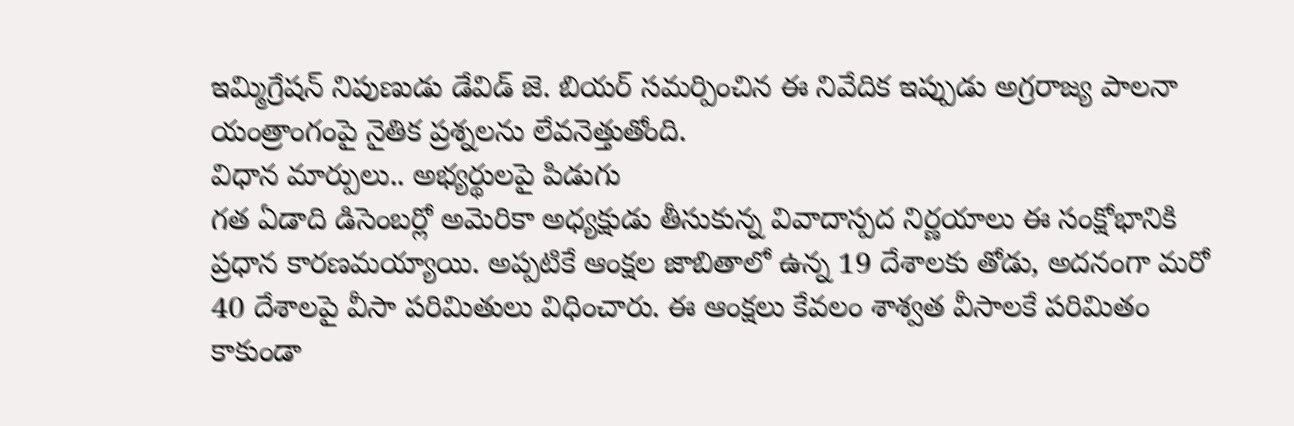ఇమ్మిగ్రేషన్ నిపుణుడు డేవిడ్ జె. బియర్ సమర్పించిన ఈ నివేదిక ఇప్పుడు అగ్రరాజ్య పాలనా యంత్రాంగంపై నైతిక ప్రశ్నలను లేవనెత్తుతోంది.
విధాన మార్పులు.. అభ్యర్థులపై పిడుగు
గత ఏడాది డిసెంబర్లో అమెరికా అధ్యక్షుడు తీసుకున్న వివాదాస్పద నిర్ణయాలు ఈ సంక్షోభానికి ప్రధాన కారణమయ్యాయి. అప్పటికే ఆంక్షల జాబితాలో ఉన్న 19 దేశాలకు తోడు, అదనంగా మరో 40 దేశాలపై వీసా పరిమితులు విధించారు. ఈ ఆంక్షలు కేవలం శాశ్వత వీసాలకే పరిమితం కాకుండా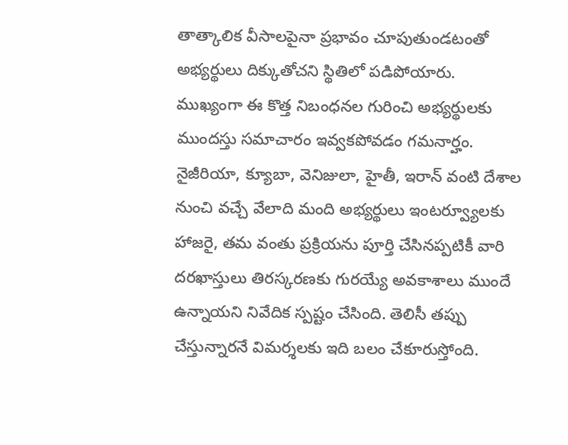తాత్కాలిక వీసాలపైనా ప్రభావం చూపుతుండటంతో అభ్యర్థులు దిక్కుతోచని స్థితిలో పడిపోయారు.
ముఖ్యంగా ఈ కొత్త నిబంధనల గురించి అభ్యర్థులకు ముందస్తు సమాచారం ఇవ్వకపోవడం గమనార్హం. నైజీరియా, క్యూబా, వెనిజులా, హైతీ, ఇరాన్ వంటి దేశాల నుంచి వచ్చే వేలాది మంది అభ్యర్థులు ఇంటర్వ్యూలకు హాజరై, తమ వంతు ప్రక్రియను పూర్తి చేసినప్పటికీ వారి దరఖాస్తులు తిరస్కరణకు గురయ్యే అవకాశాలు ముందే ఉన్నాయని నివేదిక స్పష్టం చేసింది. తెలిసీ తప్పు చేస్తున్నారనే విమర్శలకు ఇది బలం చేకూరుస్తోంది.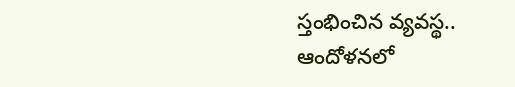స్తంభించిన వ్యవస్థ.. ఆందోళనలో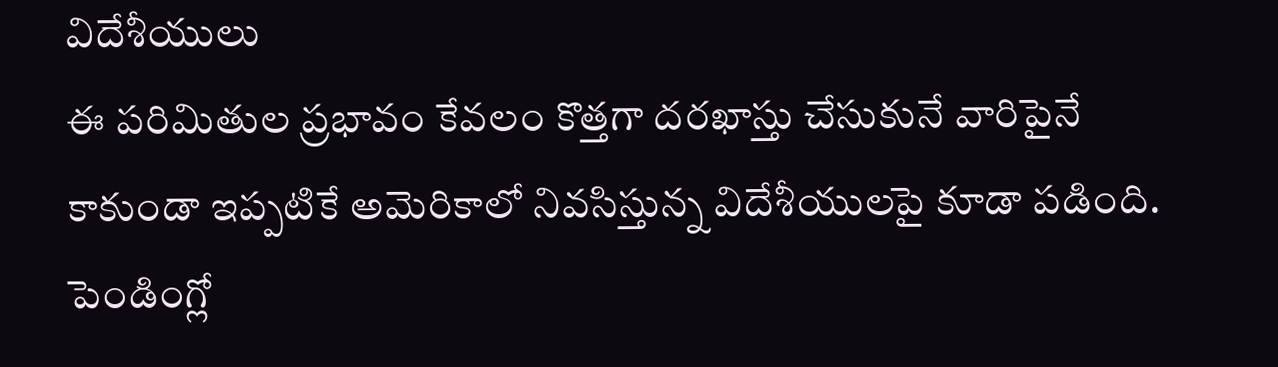విదేశీయులు
ఈ పరిమితుల ప్రభావం కేవలం కొత్తగా దరఖాస్తు చేసుకునే వారిపైనే కాకుండా ఇప్పటికే అమెరికాలో నివసిస్తున్న విదేశీయులపై కూడా పడింది. పెండింగ్లో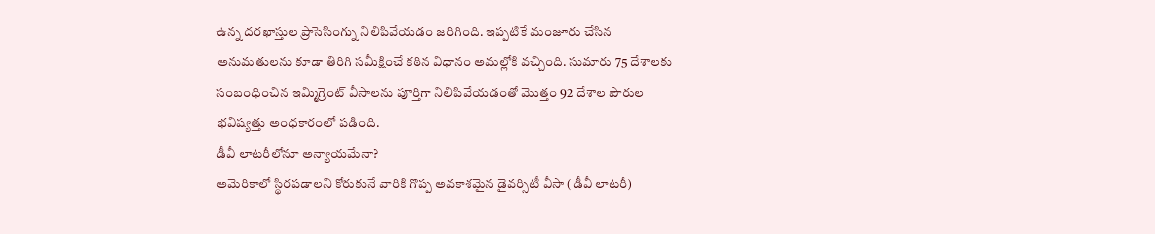ఉన్న దరఖాస్తుల ప్రాసెసింగ్ను నిలిపివేయడం జరిగింది. ఇప్పటికే మంజూరు చేసిన అనుమతులను కూడా తిరిగి సమీక్షించే కఠిన విధానం అమల్లోకి వచ్చింది. సుమారు 75 దేశాలకు సంబంధించిన ఇమ్మిగ్రెంట్ వీసాలను పూర్తిగా నిలిపివేయడంతో మొత్తం 92 దేశాల పౌరుల భవిష్యత్తు అంధకారంలో పడింది.
డీవీ లాటరీలోనూ అన్యాయమేనా?
అమెరికాలో స్థిరపడాలని కోరుకునే వారికి గొప్ప అవకాశమైన డైవర్సిటీ వీసా (డీవీ లాటరీ)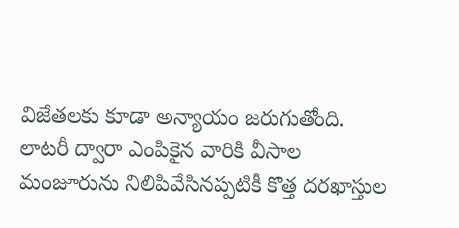విజేతలకు కూడా అన్యాయం జరుగుతోంది. లాటరీ ద్వారా ఎంపికైన వారికి వీసాల మంజూరును నిలిపివేసినప్పటికీ కొత్త దరఖాస్తుల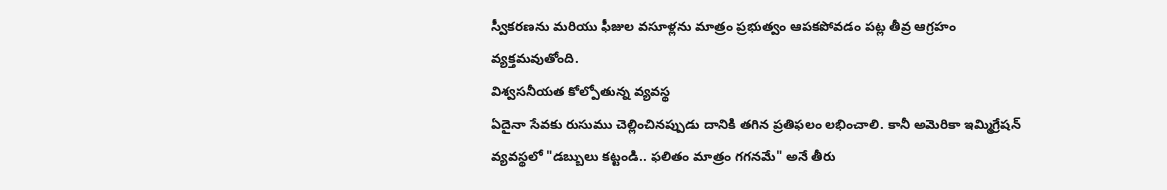స్వీకరణను మరియు ఫీజుల వసూళ్లను మాత్రం ప్రభుత్వం ఆపకపోవడం పట్ల తీవ్ర ఆగ్రహం వ్యక్తమవుతోంది.
విశ్వసనీయత కోల్పోతున్న వ్యవస్థ
ఏదైనా సేవకు రుసుము చెల్లించినప్పుడు దానికి తగిన ప్రతిఫలం లభించాలి. కానీ అమెరికా ఇమ్మిగ్రేషన్ వ్యవస్థలో "డబ్బులు కట్టండి.. ఫలితం మాత్రం గగనమే" అనే తీరు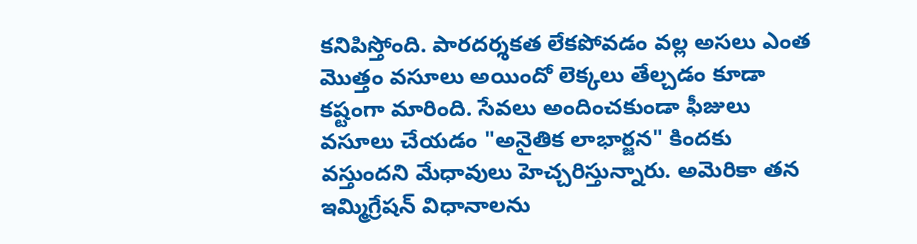కనిపిస్తోంది. పారదర్శకత లేకపోవడం వల్ల అసలు ఎంత మొత్తం వసూలు అయిందో లెక్కలు తేల్చడం కూడా కష్టంగా మారింది. సేవలు అందించకుండా ఫీజులు వసూలు చేయడం "అనైతిక లాభార్జన" కిందకు వస్తుందని మేధావులు హెచ్చరిస్తున్నారు. అమెరికా తన ఇమ్మిగ్రేషన్ విధానాలను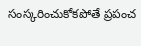సంస్కరించుకోకపోతే ప్రపంచ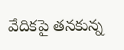వేదికపై తనకున్న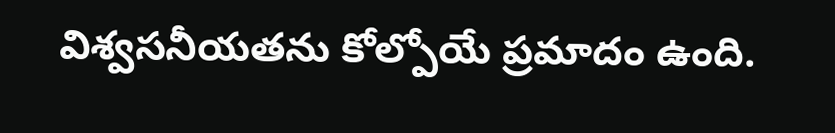విశ్వసనీయతను కోల్పోయే ప్రమాదం ఉంది.